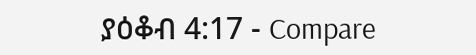ያዕቆብ 4:17 - Compare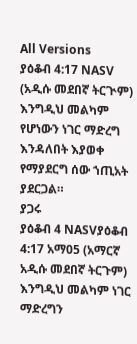All Versions
ያዕቆብ 4:17 NASV (አዲሱ መደበኛ ትርጒም)
እንግዲህ መልካም የሆነውን ነገር ማድረግ እንዳለበት እያወቀ የማያደርግ ሰው ኀጢአት ያደርጋል።
ያጋሩ
ያዕቆብ 4 NASVያዕቆብ 4:17 አማ05 (አማርኛ አዲሱ መደበኛ ትርጉም)
እንግዲህ መልካም ነገር ማድረግን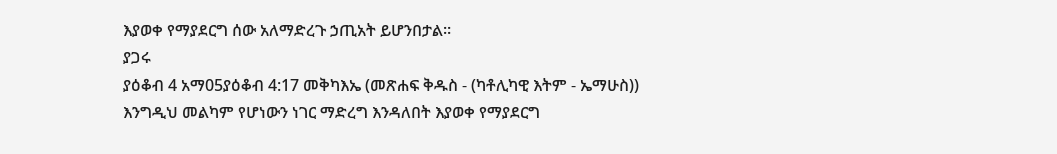እያወቀ የማያደርግ ሰው አለማድረጉ ኃጢአት ይሆንበታል።
ያጋሩ
ያዕቆብ 4 አማ05ያዕቆብ 4:17 መቅካእኤ (መጽሐፍ ቅዱስ - (ካቶሊካዊ እትም - ኤማሁስ))
እንግዲህ መልካም የሆነውን ነገር ማድረግ እንዳለበት እያወቀ የማያደርግ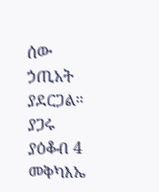ሰው ኃጢአት ያደርጋል።
ያጋሩ
ያዕቆብ 4 መቅካእኤ